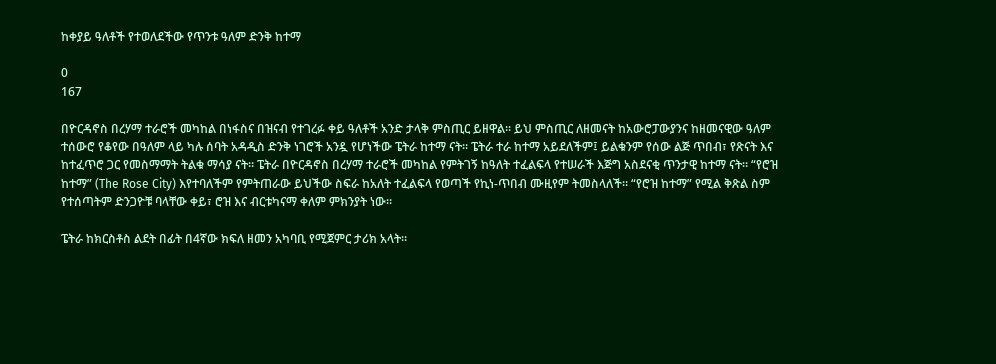ከቀያይ ዓለቶች የተወለደችው የጥንቱ ዓለም ድንቅ ከተማ

0
167

በዮርዳኖስ በረሃማ ተራሮች መካከል በነፋስና በዝናብ የተገረፉ ቀይ ዓለቶች አንድ ታላቅ ምስጢር ይዘዋል። ይህ ምስጢር ለዘመናት ከአውሮፓውያንና ከዘመናዊው ዓለም ተሰውሮ የቆየው በዓለም ላይ ካሉ ሰባት አዳዲስ ድንቅ ነገሮች አንዷ የሆነችው ፔትራ ከተማ ናት። ፔትራ ተራ ከተማ አይደለችም፤ ይልቁንም የሰው ልጅ ጥበብ፣ የጽናት እና ከተፈጥሮ ጋር የመስማማት ትልቁ ማሳያ ናት። ፔትራ በዮርዳኖስ በረሃማ ተራሮች መካከል የምትገኝ ከዓለት ተፈልፍላ የተሠራች እጅግ አስደናቂ ጥንታዊ ከተማ ናት። “የሮዝ ከተማ” (The Rose City) እየተባለችም የምትጠራው ይህችው ስፍራ ከአለት ተፈልፍላ የወጣች የኪነ-ጥበብ ሙዚየም ትመስላለች። “የሮዝ ከተማ” የሚል ቅጽል ስም የተሰጣትም ድንጋዮቹ ባላቸው ቀይ፣ ሮዝ እና ብርቱካናማ ቀለም ምክንያት ነው።

ፔትራ ከክርስቶስ ልደት በፊት በ4ኛው ክፍለ ዘመን አካባቢ የሚጀምር ታሪክ አላት።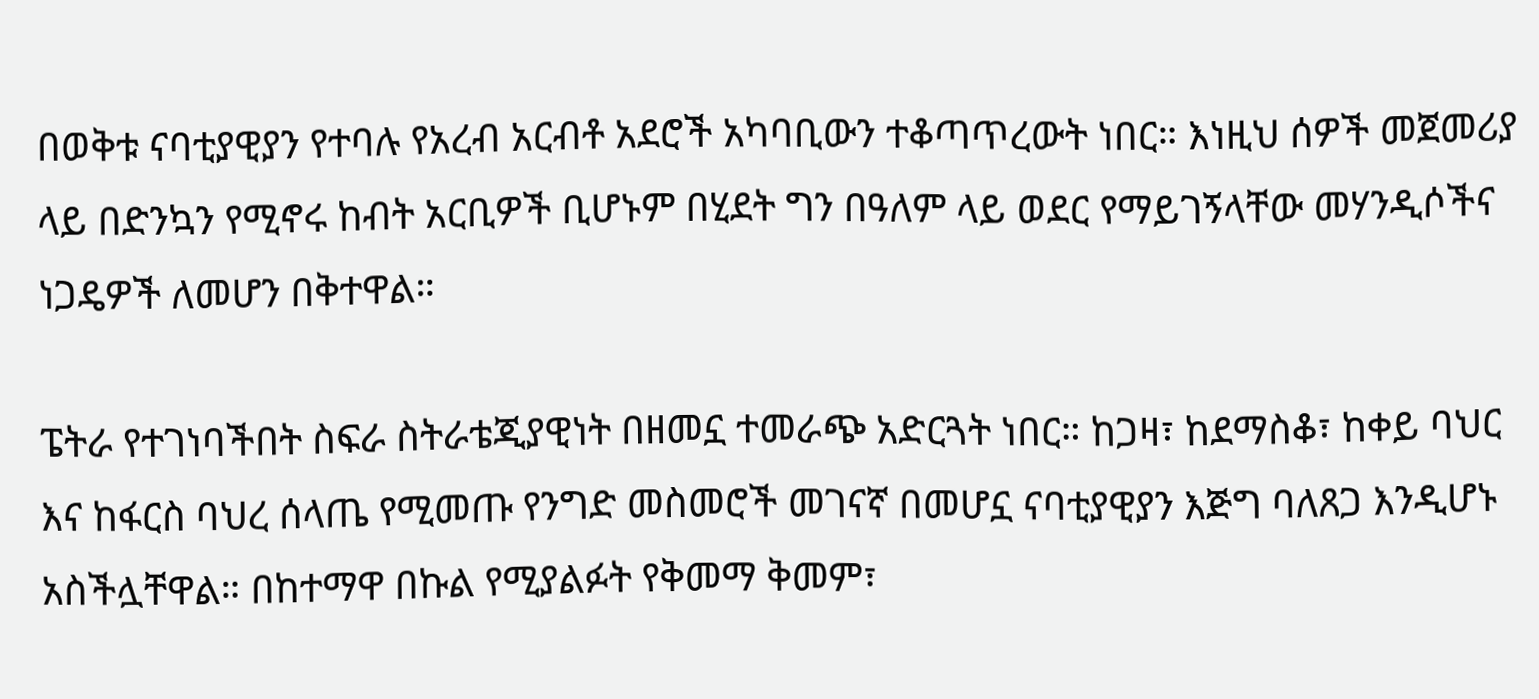በወቅቱ ናባቲያዊያን የተባሉ የአረብ አርብቶ አደሮች አካባቢውን ተቆጣጥረውት ነበር። እነዚህ ሰዎች መጀመሪያ ላይ በድንኳን የሚኖሩ ከብት አርቢዎች ቢሆኑም በሂደት ግን በዓለም ላይ ወደር የማይገኝላቸው መሃንዲሶችና ነጋዴዎች ለመሆን በቅተዋል።

ፔትራ የተገነባችበት ስፍራ ስትራቴጂያዊነት በዘመኗ ተመራጭ አድርጓት ነበር። ከጋዛ፣ ከደማስቆ፣ ከቀይ ባህር እና ከፋርስ ባህረ ሰላጤ የሚመጡ የንግድ መስመሮች መገናኛ በመሆኗ ናባቲያዊያን እጅግ ባለጸጋ እንዲሆኑ አስችሏቸዋል። በከተማዋ በኩል የሚያልፉት የቅመማ ቅመም፣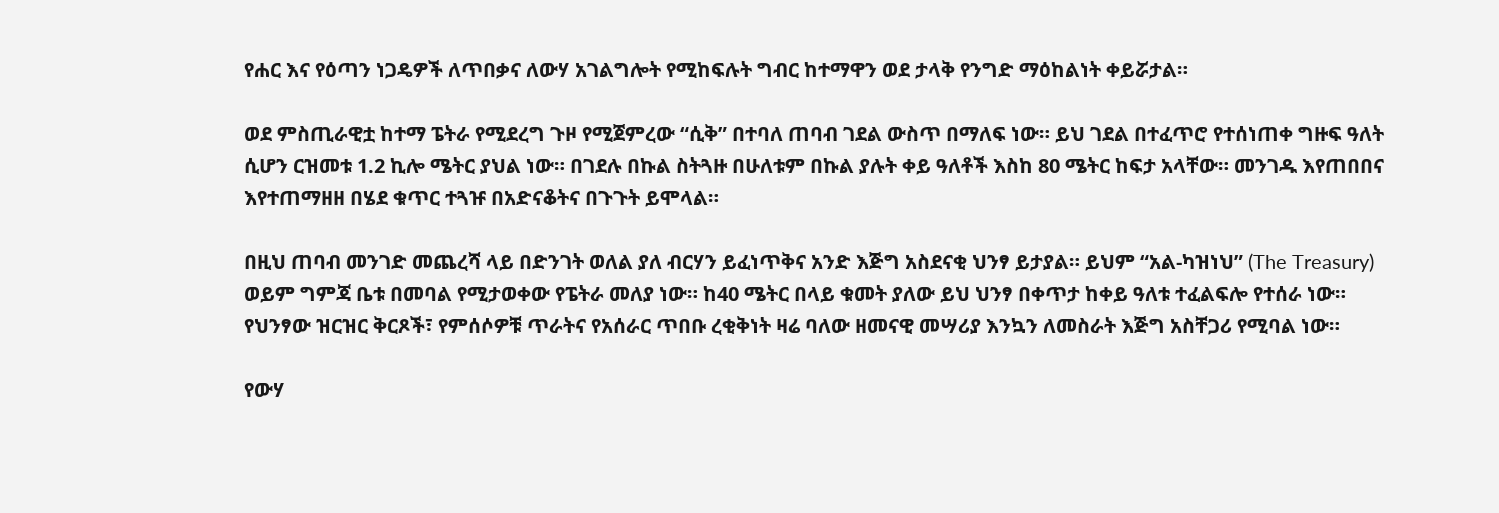የሐር እና የዕጣን ነጋዴዎች ለጥበቃና ለውሃ አገልግሎት የሚከፍሉት ግብር ከተማዋን ወደ ታላቅ የንግድ ማዕከልነት ቀይሯታል።

ወደ ምስጢራዊቷ ከተማ ፔትራ የሚደረግ ጉዞ የሚጀምረው “ሲቅ” በተባለ ጠባብ ገደል ውስጥ በማለፍ ነው። ይህ ገደል በተፈጥሮ የተሰነጠቀ ግዙፍ ዓለት ሲሆን ርዝመቱ 1.2 ኪሎ ሜትር ያህል ነው። በገደሉ በኩል ስትጓዙ በሁለቱም በኩል ያሉት ቀይ ዓለቶች እስከ 80 ሜትር ከፍታ አላቸው። መንገዱ እየጠበበና እየተጠማዘዘ በሄደ ቁጥር ተጓዡ በአድናቆትና በጉጉት ይሞላል።

በዚህ ጠባብ መንገድ መጨረሻ ላይ በድንገት ወለል ያለ ብርሃን ይፈነጥቅና አንድ እጅግ አስደናቂ ህንፃ ይታያል። ይህም “አል-ካዝነህ” (The Treasury) ወይም ግምጃ ቤቱ በመባል የሚታወቀው የፔትራ መለያ ነው። ከ40 ሜትር በላይ ቁመት ያለው ይህ ህንፃ በቀጥታ ከቀይ ዓለቱ ተፈልፍሎ የተሰራ ነው። የህንፃው ዝርዝር ቅርጾች፣ የምሰሶዎቹ ጥራትና የአሰራር ጥበቡ ረቂቅነት ዛሬ ባለው ዘመናዊ መሣሪያ እንኳን ለመስራት እጅግ አስቸጋሪ የሚባል ነው።

የውሃ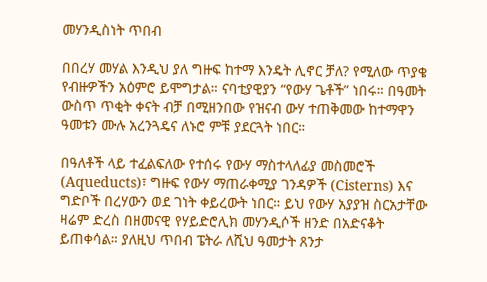መሃንዲስነት ጥበብ

በበረሃ መሃል እንዲህ ያለ ግዙፍ ከተማ እንዴት ሊኖር ቻለ? የሚለው ጥያቄ የብዙዎችን አዕምሮ ይሞግታል። ናባቲያዊያን “የውሃ ጌቶች” ነበሩ። በዓመት ውስጥ ጥቂት ቀናት ብቻ በሚዘንበው የዝናብ ውሃ ተጠቅመው ከተማዋን ዓመቱን ሙሉ አረንጓዴና ለኑሮ ምቹ ያደርጓት ነበር።

በዓለቶች ላይ ተፈልፍለው የተሰሩ የውሃ ማስተላለፊያ መስመሮች (Aqueducts)፣ ግዙፍ የውሃ ማጠራቀሚያ ገንዳዎች (Cisterns) እና ግድቦች በረሃውን ወደ ገነት ቀይረውት ነበር። ይህ የውሃ አያያዝ ስርአታቸው ዛሬም ድረስ በዘመናዊ የሃይድሮሊክ መሃንዲሶች ዘንድ በአድናቆት ይጠቀሳል። ያለዚህ ጥበብ ፔትራ ለሺህ ዓመታት ጸንታ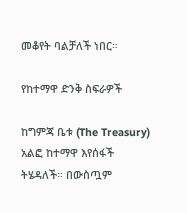መቆየት ባልቻለች ነበር።

የከተማዋ ድንቅ ስፍራዎች

ከግምጃ ቤቱ (The Treasury) አልፎ ከተማዋ እየሰፋች ትሄዳለች። በውስጧም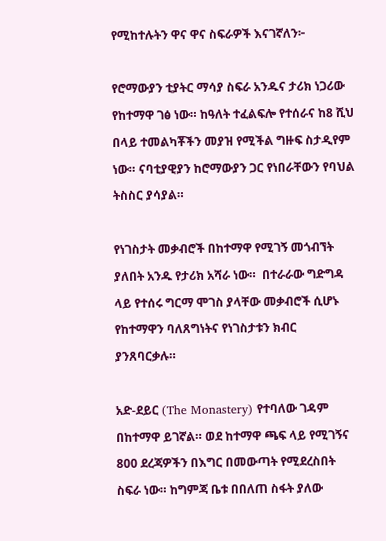የሚከተሉትን ዋና ዋና ስፍራዎች እናገኛለን፦

የሮማውያን ቲያትር ማሳያ ስፍራ አንዱና ታሪክ ነጋሪው የከተማዋ ገፅ ነው። ከዓለት ተፈልፍሎ የተሰራና ከ8 ሺህ በላይ ተመልካቾችን መያዝ የሚችል ግዙፍ ስታዲየም ነው። ናባቲያዊያን ከሮማውያን ጋር የነበራቸውን የባህል ትስስር ያሳያል።

የነገስታት መቃብሮች በከተማዋ የሚገኝ መጎብኘት ያለበት አንዱ የታሪክ አሻራ ነው።  በተራራው ግድግዳ ላይ የተሰሩ ግርማ ሞገስ ያላቸው መቃብሮች ሲሆኑ የከተማዋን ባለጸግነትና የነገስታቱን ክብር ያንጸባርቃሉ።

አድ-ደይር (The Monastery) የተባለው ገዳም በከተማዋ ይገኛል። ወደ ከተማዋ ጫፍ ላይ የሚገኝና 800 ደረጃዎችን በእግር በመውጣት የሚደረስበት ስፍራ ነው። ከግምጃ ቤቱ በበለጠ ስፋት ያለው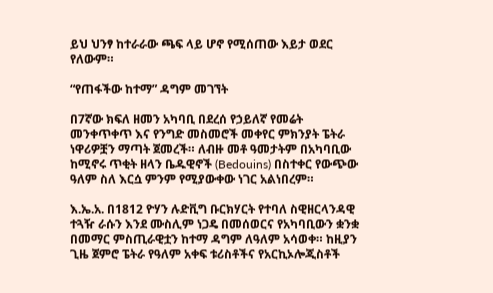ይህ ህንፃ ከተራራው ጫፍ ላይ ሆኖ የሚሰጠው እይታ ወደር የለውም።

“የጠፋችው ከተማ” ዳግም መገኘት

በ7ኛው ክፍለ ዘመን አካባቢ በደረሰ የኃይለኛ የመሬት መንቀጥቀጥ እና የንግድ መስመሮች መቀየር ምክንያት ፔትራ ነዋሪዎቿን ማጣት ጀመረች። ለብዙ መቶ ዓመታትም በአካባቢው ከሚኖሩ ጥቂት ዘላን ቤዱዊኖች (Bedouins) በስተቀር የውጭው ዓለም ስለ እርሷ ምንም የሚያውቀው ነገር አልነበረም።

እ.ኤ.አ. በ1812 ዮሃን ሉድቪግ ቡርክሃርት የተባለ ስዊዘርላንዳዊ ተጓዥ ራሱን እንደ ሙስሊም ነጋዴ በመሰወርና የአካባቢውን ቋንቋ በመማር ምስጢራዊቷን ከተማ ዳግም ለዓለም አሳወቀ። ከዚያን ጊዜ ጀምሮ ፔትራ የዓለም አቀፍ ቱሪስቶችና የአርኪኦሎጂስቶች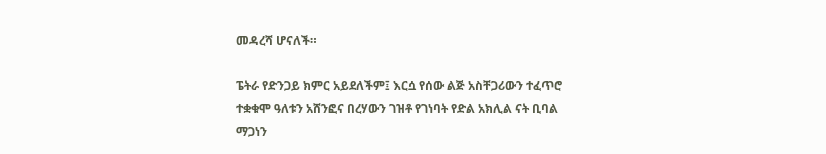መዳረሻ ሆናለች።

ፔትራ የድንጋይ ክምር አይደለችም፤ እርሷ የሰው ልጅ አስቸጋሪውን ተፈጥሮ ተቋቁሞ ዓለቱን አሸንፎና በረሃውን ገዝቶ የገነባት የድል አክሊል ናት ቢባል ማጋነን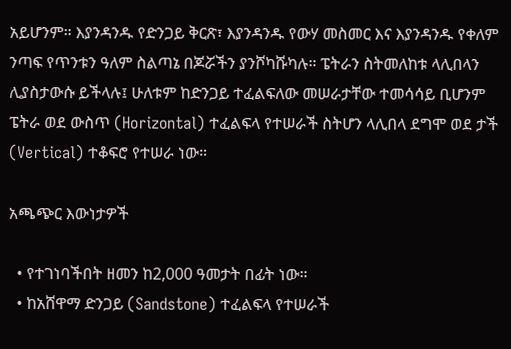አይሆንም። እያንዳንዱ የድንጋይ ቅርጽ፣ እያንዳንዱ የውሃ መስመር እና እያንዳንዱ የቀለም ንጣፍ የጥንቱን ዓለም ስልጣኔ በጆሯችን ያንሾካሹካሉ። ፔትራን ስትመለከቱ ላሊበላን ሊያስታውሱ ይችላሉ፤ ሁለቱም ከድንጋይ ተፈልፍለው መሠራታቸው ተመሳሳይ ቢሆንም ፔትራ ወደ ውስጥ (Horizontal) ተፈልፍላ የተሠራች ስትሆን ላሊበላ ደግሞ ወደ ታች (Vertical) ተቆፍሮ የተሠራ ነው።

አጫጭር እውነታዎች

  • የተገነባችበት ዘመን ከ2,000 ዓመታት በፊት ነው።
  • ከአሸዋማ ድንጋይ (Sandstone) ተፈልፍላ የተሠራች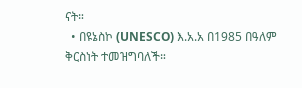ናት።
  • በዩኔስኮ (UNESCO) እ.አ.አ በ1985 በዓለም ቅርስነት ተመዝግባለች።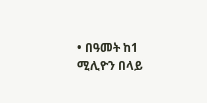• በዓመት ከ1 ሚሊዮን በላይ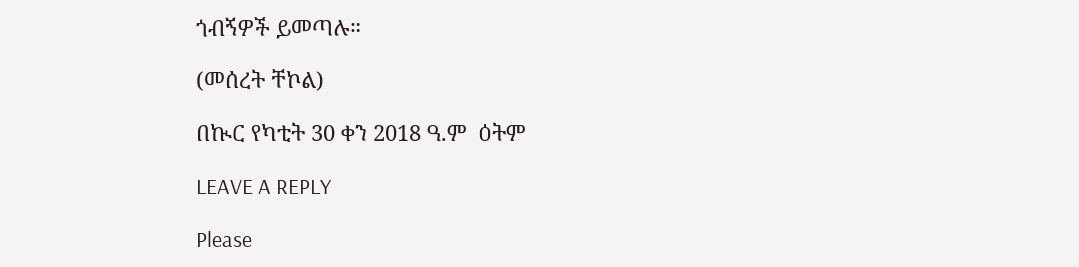ጎብኝዎች ይመጣሉ።

(መሰረት ቸኮል)

በኲር የካቲት 30 ቀን 2018 ዓ.ም  ዕትም

LEAVE A REPLY

Please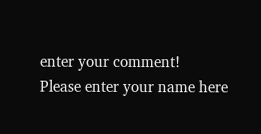enter your comment!
Please enter your name here